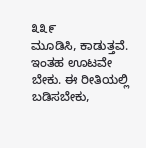೩೩೯
ಮೂಡಿಸಿ, ಕಾಡುತ್ತವೆ. ಇಂತಹ ಊಟವೇ ಬೇಕು. ಈ ರೀತಿಯಲ್ಲಿ ಬಡಿಸಬೇಕು,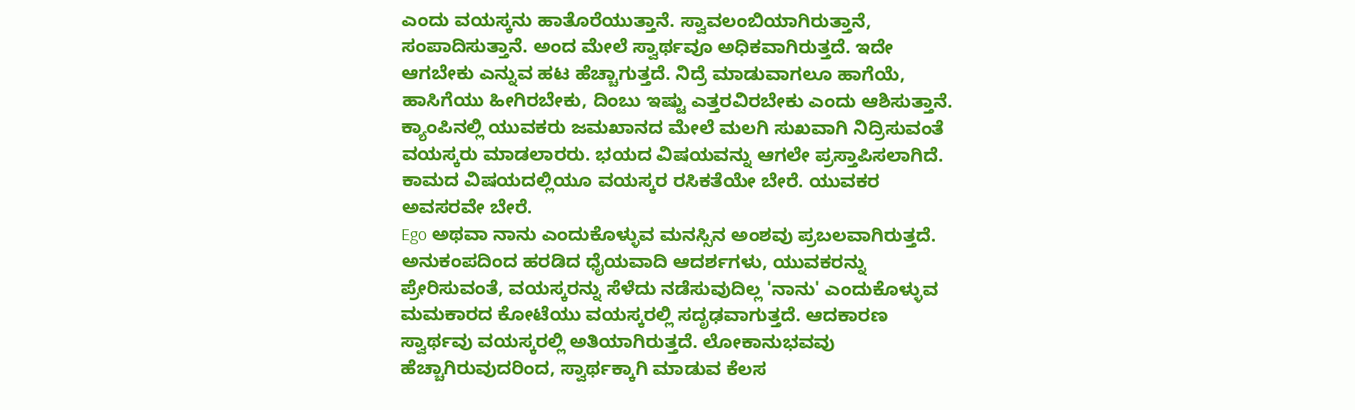ಎಂದು ವಯಸ್ಕನು ಹಾತೊರೆಯುತ್ತಾನೆ. ಸ್ವಾವಲಂಬಿಯಾಗಿರುತ್ತಾನೆ, ಸಂಪಾದಿಸುತ್ತಾನೆ. ಅಂದ ಮೇಲೆ ಸ್ವಾರ್ಥವೂ ಅಧಿಕವಾಗಿರುತ್ತದೆ. ಇದೇ ಆಗಬೇಕು ಎನ್ನುವ ಹಟ ಹೆಚ್ಚಾಗುತ್ತದೆ. ನಿದ್ರೆ ಮಾಡುವಾಗಲೂ ಹಾಗೆಯೆ, ಹಾಸಿಗೆಯು ಹೀಗಿರಬೇಕು, ದಿಂಬು ಇಷ್ಟು ಎತ್ತರವಿರಬೇಕು ಎಂದು ಆಶಿಸುತ್ತಾನೆ. ಕ್ಯಾಂಪಿನಲ್ಲಿ ಯುವಕರು ಜಮಖಾನದ ಮೇಲೆ ಮಲಗಿ ಸುಖವಾಗಿ ನಿದ್ರಿಸುವಂತೆ ವಯಸ್ಕರು ಮಾಡಲಾರರು. ಭಯದ ವಿಷಯವನ್ನು ಆಗಲೇ ಪ್ರಸ್ತಾಪಿಸಲಾಗಿದೆ. ಕಾಮದ ವಿಷಯದಲ್ಲಿಯೂ ವಯಸ್ಕರ ರಸಿಕತೆಯೇ ಬೇರೆ. ಯುವಕರ ಅವಸರವೇ ಬೇರೆ.
Ego ಅಥವಾ ನಾನು ಎಂದುಕೊಳ್ಳುವ ಮನಸ್ಸಿನ ಅಂಶವು ಪ್ರಬಲವಾಗಿರುತ್ತದೆ. ಅನುಕಂಪದಿಂದ ಹರಡಿದ ಧೈಯವಾದಿ ಆದರ್ಶಗಳು, ಯುವಕರನ್ನು ಪ್ರೇರಿಸುವಂತೆ, ವಯಸ್ಕರನ್ನು ಸೆಳೆದು ನಡೆಸುವುದಿಲ್ಲ 'ನಾನು' ಎಂದುಕೊಳ್ಳುವ ಮಮಕಾರದ ಕೋಟೆಯು ವಯಸ್ಕರಲ್ಲಿ ಸದೃಢವಾಗುತ್ತದೆ. ಆದಕಾರಣ ಸ್ವಾರ್ಥವು ವಯಸ್ಕರಲ್ಲಿ ಅತಿಯಾಗಿರುತ್ತದೆ. ಲೋಕಾನುಭವವು ಹೆಚ್ಚಾಗಿರುವುದರಿಂದ, ಸ್ವಾರ್ಥಕ್ಕಾಗಿ ಮಾಡುವ ಕೆಲಸ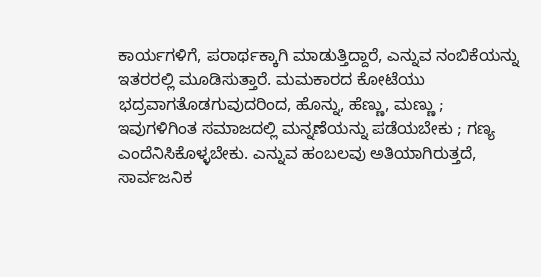ಕಾರ್ಯಗಳಿಗೆ, ಪರಾರ್ಥಕ್ಕಾಗಿ ಮಾಡುತ್ತಿದ್ದಾರೆ, ಎನ್ನುವ ನಂಬಿಕೆಯನ್ನು ಇತರರಲ್ಲಿ ಮೂಡಿಸುತ್ತಾರೆ. ಮಮಕಾರದ ಕೋಟೆಯು ಭದ್ರವಾಗತೊಡಗುವುದರಿಂದ, ಹೊನ್ನು, ಹೆಣ್ಣು, ಮಣ್ಣು ; ಇವುಗಳಿಗಿಂತ ಸಮಾಜದಲ್ಲಿ ಮನ್ನಣೆಯನ್ನು ಪಡೆಯಬೇಕು ; ಗಣ್ಯ ಎಂದೆನಿಸಿಕೊಳ್ಳಬೇಕು. ಎನ್ನುವ ಹಂಬಲವು ಅತಿಯಾಗಿರುತ್ತದೆ, ಸಾರ್ವಜನಿಕ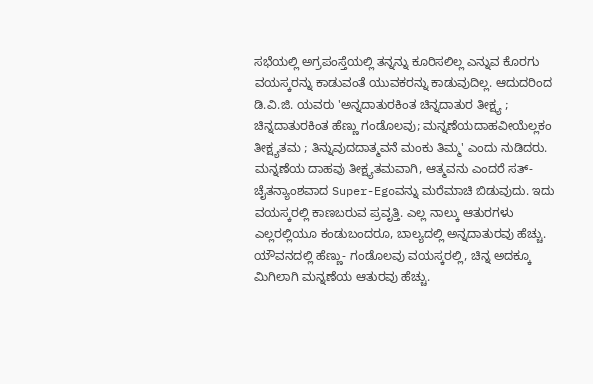ಸಭೆಯಲ್ಲಿ ಅಗ್ರಪಂಸ್ತೆಯಲ್ಲಿ ತನ್ನನ್ನು ಕೂರಿಸಲಿಲ್ಲ ಎನ್ನುವ ಕೊರಗು ವಯಸ್ಕರನ್ನು ಕಾಡುವಂತೆ ಯುವಕರನ್ನು ಕಾಡುವುದಿಲ್ಲ. ಆದುದರಿಂದ ಡಿ.ವಿ.ಜಿ. ಯವರು 'ಅನ್ನದಾತುರಕಿಂತ ಚಿನ್ನದಾತುರ ತೀಕ್ಷ್ಯ ; ಚಿನ್ನದಾತುರಕಿಂತ ಹೆಣ್ಣು ಗಂಡೊಲವು; ಮನ್ನಣೆಯದಾಹವೀಯೆಲ್ಲಕಂ ತೀಕ್ಷ್ಯತಮ ; ತಿನ್ನುವುದದಾತ್ಮವನೆ ಮಂಕು ತಿಮ್ಮ' ಎಂದು ನುಡಿದರು. ಮನ್ನಣೆಯ ದಾಹವು ತೀಕ್ಷ್ಯತಮವಾಗಿ, ಆತ್ಮವನು ಎಂದರೆ ಸತ್-ಚೈತನ್ಯಾಂಶವಾದ Super-Egoವನ್ನು ಮರೆಮಾಚಿ ಬಿಡುವುದು. ಇದು ವಯಸ್ಕರಲ್ಲಿ ಕಾಣಬರುವ ಪ್ರವೃತ್ತಿ. ಎಲ್ಲ ನಾಲ್ಕು ಆತುರಗಳು ಎಲ್ಲರಲ್ಲಿಯೂ ಕಂಡುಬಂದರೂ, ಬಾಲ್ಯದಲ್ಲಿ ಅನ್ನದಾತುರವು ಹೆಚ್ಚು. ಯೌವನದಲ್ಲಿ ಹೆಣ್ಣು- ಗಂಡೊಲವು ವಯಸ್ಕರಲ್ಲಿ, ಚಿನ್ನ ಅದಕ್ಕೂ ಮಿಗಿಲಾಗಿ ಮನ್ನಣೆಯ ಆತುರವು ಹೆಚ್ಚು.